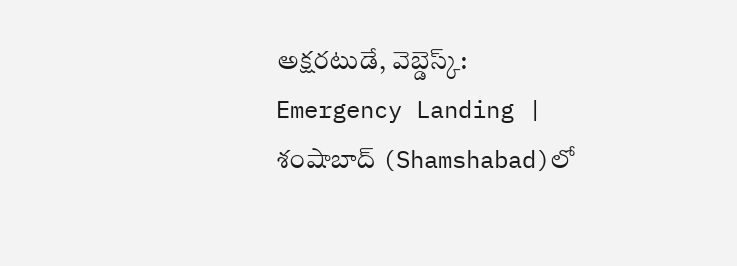అక్షరటుడే, వెబ్డెస్క్: Emergency Landing | శంషాబాద్ (Shamshabad)లో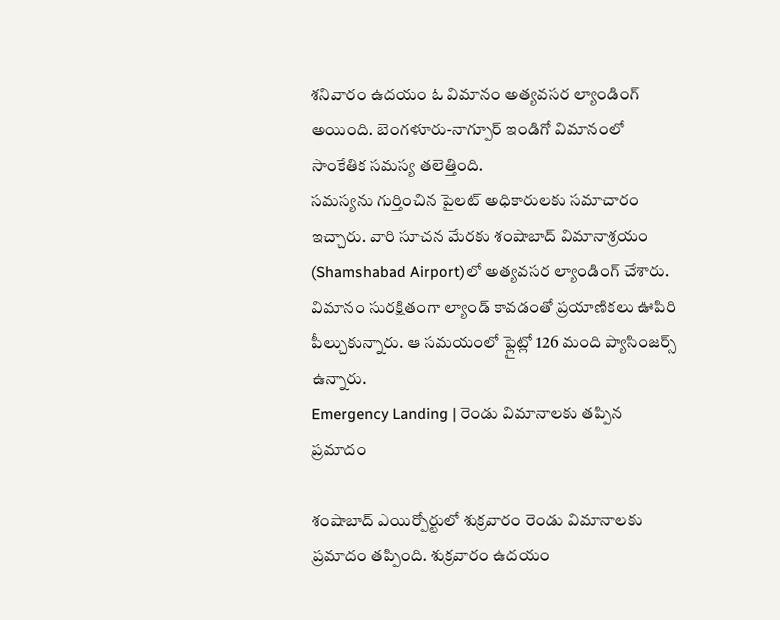శనివారం ఉదయం ఓ విమానం అత్యవసర ల్యాండింగ్ అయింది. బెంగళూరు-నాగ్పూర్ ఇండిగో విమానంలో సాంకేతిక సమస్య తలెత్తింది.
సమస్యను గుర్తించిన పైలట్ అధికారులకు సమాచారం ఇచ్చారు. వారి సూచన మేరకు శంషాబాద్ విమానాశ్రయం (Shamshabad Airport)లో అత్యవసర ల్యాండింగ్ చేశారు. విమానం సురక్షితంగా ల్యాండ్ కావడంతో ప్రయాణికలు ఊపిరి పీల్చుకున్నారు. ఆ సమయంలో ఫ్లైట్లో 126 మంది ప్యాసింజర్స్ ఉన్నారు.
Emergency Landing | రెండు విమానాలకు తప్పిన ప్రమాదం

శంషాబాద్ ఎయిర్పోర్టులో శుక్రవారం రెండు విమానాలకు ప్రమాదం తప్పింది. శుక్రవారం ఉదయం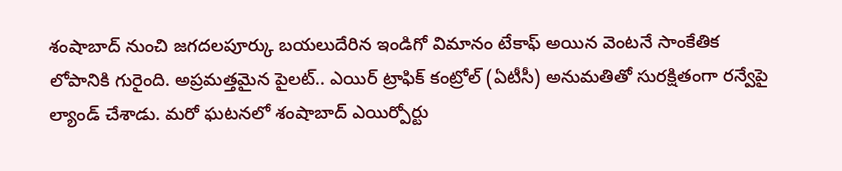శంషాబాద్ నుంచి జగదలపూర్కు బయలుదేరిన ఇండిగో విమానం టేకాఫ్ అయిన వెంటనే సాంకేతిక లోపానికి గురైంది. అప్రమత్తమైన పైలట్.. ఎయిర్ ట్రాఫిక్ కంట్రోల్ (ఏటీసీ) అనుమతితో సురక్షితంగా రన్వేపై ల్యాండ్ చేశాడు. మరో ఘటనలో శంషాబాద్ ఎయిర్పోర్టు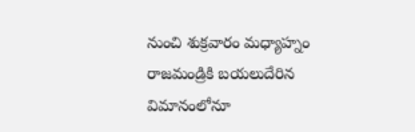నుంచి శుక్రవారం మధ్యాహ్నం రాజమండ్రికి బయలుదేరిన విమానంలోనూ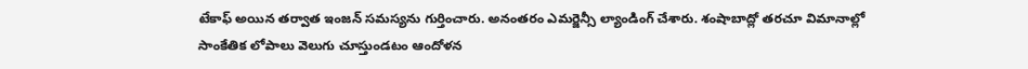టేకాఫ్ అయిన తర్వాత ఇంజన్ సమస్యను గుర్తించారు. అనంతరం ఎమర్జెన్సీ ల్యాండింగ్ చేశారు. శంషాబాద్లో తరచూ విమానాల్లో సాంకేతిక లోపాలు వెలుగు చూస్తుండటం ఆందోళన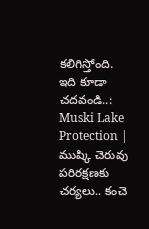కలిగిస్తోంది.
ఇది కూడా చదవండి..: Muski Lake Protection | ముష్కి చెరువు పరిరక్షణకు చర్యలు.. కంచె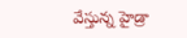వేస్తున్న హైడ్రా